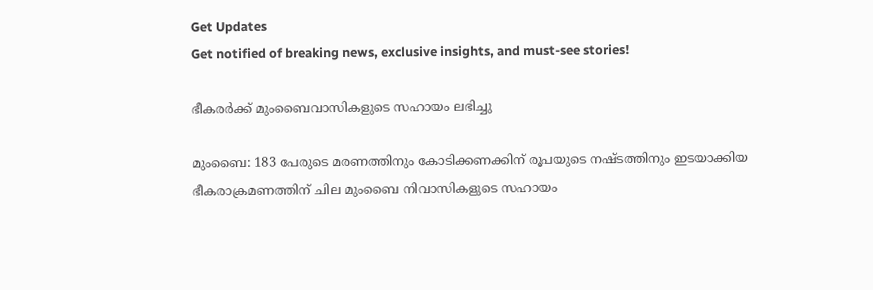Get Updates
Get notified of breaking news, exclusive insights, and must-see stories!

ഭീകരര്‍ക്ക്‌ മുംബൈവാസികളുടെ സഹായം ലഭിച്ചു

മുംബൈ: 183 പേരുടെ മരണത്തിനും കോടിക്കണക്കിന്‌ രൂപയുടെ നഷ്ടത്തിനും ഇടയാക്കിയ ഭീകരാക്രമണത്തിന്‌ ചില മുംബൈ നിവാസികളുടെ സഹായം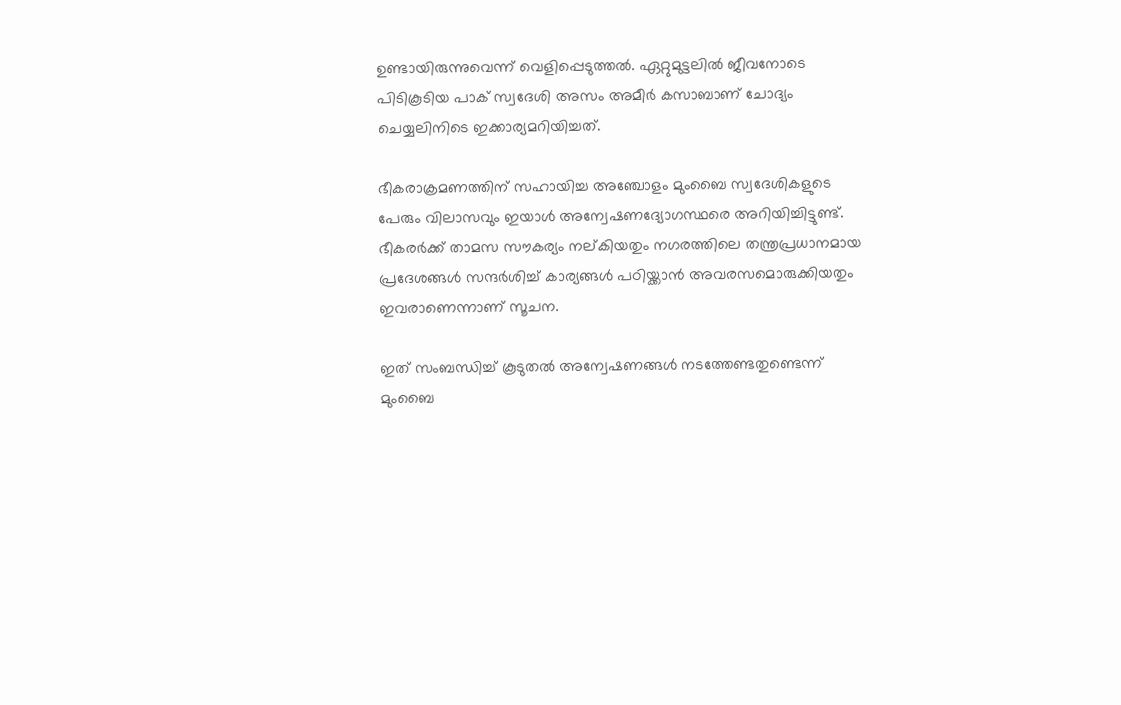ഉണ്ടായിരുന്നുവെന്ന്‌ വെളിപ്പെടുത്തല്‍. ഏറ്റുമുട്ടലില്‍ ജീവനോടെ പിടികൂടിയ പാക്‌ സ്വദേശി അസം അമീര്‍ കസാബാണ്‌ ചോദ്യം ചെയ്യലിനിടെ ഇക്കാര്യമറിയിച്ചത്‌.

ഭീകരാക്രമണത്തിന്‌ സഹായിച്ച അഞ്ചോളം മുംബൈ സ്വദേശികളുടെ പേരും വിലാസവും ഇയാള്‍ അന്വേഷണദ്യോഗസ്ഥരെ അറിയിച്ചിട്ടുണ്ട്‌. ഭീകരര്‍ക്ക്‌ താമസ സൗകര്യം നല്‌കിയതും നഗരത്തിലെ തന്ത്രപ്രധാനമായ പ്രദേശങ്ങള്‍ സന്ദര്‍ശിച്ച്‌ കാര്യങ്ങള്‍ പഠിയ്ക്കാന്‍ അവരസമൊരുക്കിയതും ഇവരാണെന്നാണ്‌ സൂചന.

ഇത്‌ സംബന്ധിച്ച്‌ കൂടുതല്‍ അന്വേഷണങ്ങള്‍ നടത്തേണ്ടതുണ്ടെന്ന്‌ മുംബൈ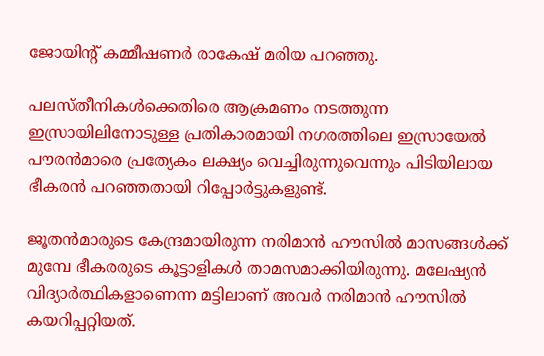ജോയിന്റ്‌ കമ്മീഷണര്‍ രാകേഷ്‌ മരിയ പറഞ്ഞു.

പലസ്‌തീനികള്‍ക്കെതിരെ ആക്രമണം നടത്തുന്ന ഇസ്രായിലിനോടുള്ള പ്രതികാരമായി നഗരത്തിലെ ഇസ്രായേല്‍ പൗരന്‍മാരെ പ്രത്യേകം ലക്ഷ്യം വെച്ചിരുന്നുവെന്നും പിടിയിലായ ഭീകരന്‍ പറഞ്ഞതായി റിപ്പോര്‍ട്ടുകളുണ്ട്‌.

ജൂതന്‍മാരുടെ കേന്ദ്രമായിരുന്ന നരിമാന്‍ ഹൗസില്‍ മാസങ്ങള്‍ക്ക്‌ മുമ്പേ ഭീകരരുടെ കൂട്ടാളികള്‍ താമസമാക്കിയിരുന്നു. മലേഷ്യന്‍ വിദ്യാര്‍ത്ഥികളാണെന്ന മട്ടിലാണ്‌ അവര്‍ നരിമാന്‍ ഹൗസില്‍ കയറിപ്പറ്റിയത്‌.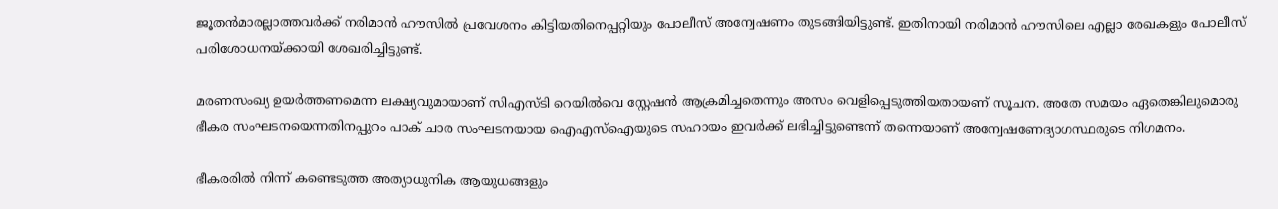ജൂതന്‍മാരല്ലാത്തവര്‍ക്ക്‌ നരിമാന്‍ ഹൗസില്‍ പ്രവേശനം കിട്ടിയതിനെപ്പറ്റിയും പോലീസ്‌ അന്വേഷണം തുടങ്ങിയിട്ടുണ്ട്‌. ഇതിനായി നരിമാന്‍ ഹൗസിലെ എല്ലാ രേഖകളും പോലീസ്‌ പരിശോധനയ്‌ക്കായി ശേഖരിച്ചിട്ടുണ്ട്‌.

മരണസംഖ്യ ഉയര്‍ത്തണമെന്ന ലക്ഷ്യവുമായാണ്‌ സിഎസ്‌ടി റെയില്‍വെ സ്റ്റേഷന്‍ ആക്രമിച്ചതെന്നും അസം വെളിപ്പെടുത്തിയതായണ്‌ സൂചന. അതേ സമയം ഏതെങ്കിലുമൊരു ഭീകര സംഘടനയെന്നതിനപ്പുറം പാക്‌ ചാര സംഘടനയായ ഐഎസ്‌ഐയുടെ സഹായം ഇവര്‍ക്ക്‌ ലഭിച്ചിട്ടുണ്ടെന്ന്‌ തന്നെയാണ്‌ അന്വേഷണേദ്യാഗസ്ഥരുടെ നിഗമനം.

ഭീകരരില്‍ നിന്ന്‌ കണ്ടെടുത്ത അത്യാധുനിക ആയുധങ്ങളും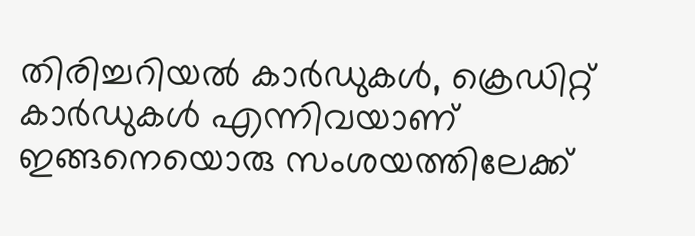തിരിച്ചറിയല്‍ കാര്‍ഡുകള്‍, ക്രെഡിറ്റ്‌ കാര്‍ഡുകള്‍ എന്നിവയാണ്‌ ഇങ്ങനെയൊരു സംശയത്തിലേക്ക്‌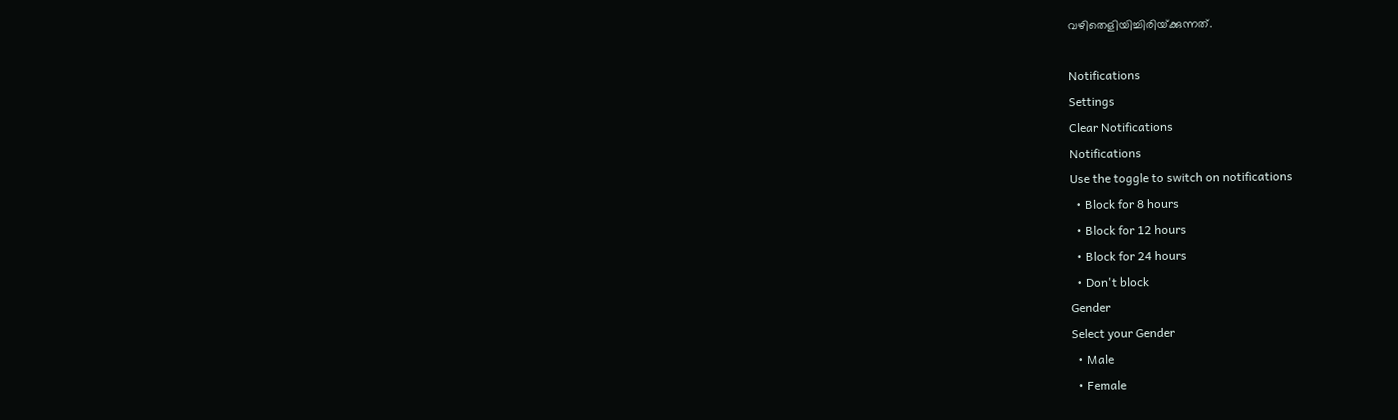വഴിതെളിയിച്ചിരിയ്‌ക്കുന്നത്‌.

Notifications
Settings
Clear Notifications
Notifications
Use the toggle to switch on notifications
  • Block for 8 hours
  • Block for 12 hours
  • Block for 24 hours
  • Don't block
Gender
Select your Gender
  • Male
  • Female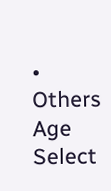• Others
Age
Select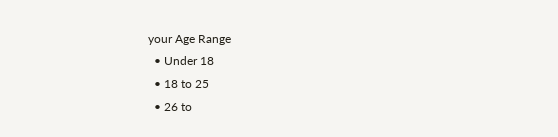your Age Range
  • Under 18
  • 18 to 25
  • 26 to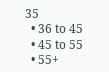35
  • 36 to 45
  • 45 to 55
  • 55+